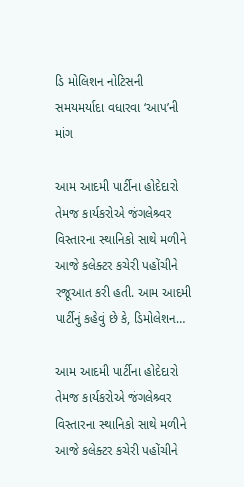ડિ મોલિશન નોટિસની સમયમર્યાદા વધારવા ‘આપ’ની માંગ

આમ આદમી પાર્ટીના હોદેદારો તેમજ કાર્યકરોએ જંગલેશ્ર્વર વિસ્તારના સ્થાનિકો સાથે મળીને આજે કલેક્ટર કચેરી પહોંચીને રજૂઆત કરી હતી. આમ આદમી પાર્ટીનું કહેવું છે કે, ડિમોલેશન…

આમ આદમી પાર્ટીના હોદેદારો તેમજ કાર્યકરોએ જંગલેશ્ર્વર વિસ્તારના સ્થાનિકો સાથે મળીને આજે કલેક્ટર કચેરી પહોંચીને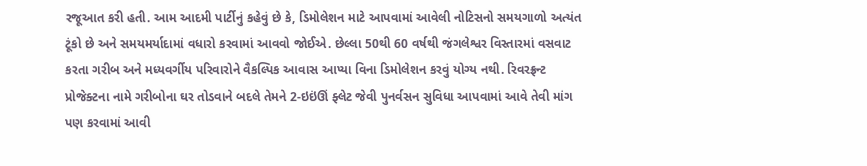રજૂઆત કરી હતી. આમ આદમી પાર્ટીનું કહેવું છે કે, ડિમોલેશન માટે આપવામાં આવેલી નોટિસનો સમયગાળો અત્યંત ટૂંકો છે અને સમયમર્યાદામાં વધારો કરવામાં આવવો જોઈએ. છેલ્લા 50થી 60 વર્ષથી જંગલેશ્વર વિસ્તારમાં વસવાટ કરતા ગરીબ અને મધ્યવર્ગીય પરિવારોને વૈકલ્પિક આવાસ આપ્યા વિના ડિમોલેશન કરવું યોગ્ય નથી. રિવરફ્રન્ટ પ્રોજેક્ટના નામે ગરીબોના ઘર તોડવાને બદલે તેમને 2-ઇઇંઊં ફ્લેટ જેવી પુનર્વસન સુવિધા આપવામાં આવે તેવી માંગ પણ કરવામાં આવી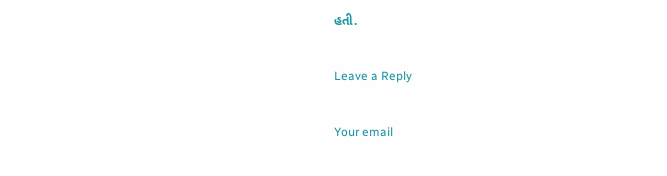હતી.

Leave a Reply

Your email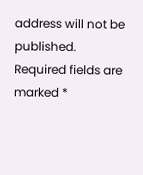address will not be published. Required fields are marked *